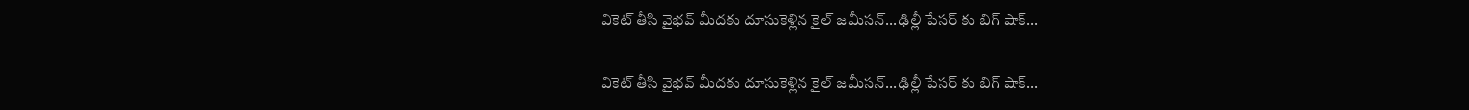వికెట్ తీసి వైభవ్ మీదకు దూసుకెళ్లిన కైల్ జమీసన్...ఢిల్లీ పేసర్ కు బిగ్ షాక్...

వికెట్ తీసి వైభవ్ మీదకు దూసుకెళ్లిన కైల్ జమీసన్...ఢిల్లీ పేసర్ కు బిగ్ షాక్...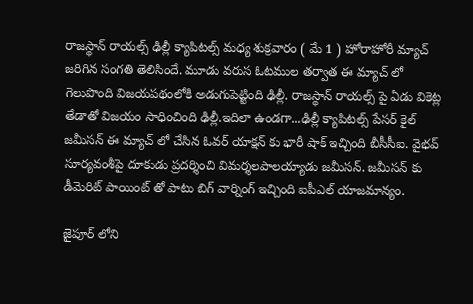రాజస్థాన్ రాయల్స్ ఢిల్లీ క్యాపిటల్స్ మధ్య శుక్రవారం ( మే 1 ) హోరాహోరీ మ్యాచ్ జరిగిన సంగతి తెలిసిందే. మూడు వరుస ఓటముల తర్వాత ఈ మ్యాచ్ లో గెలుపొంది విజయపథంలోకి అడుగుపెట్టింది ఢిల్లీ. రాజస్థాన్ రాయల్స్ పై ఏడు వికెట్ల తేడాతో విజయం సాధించింది ఢిల్లీ.ఇదిలా ఉండగా...ఢిల్లీ క్యాపిటల్స్ పేసర్ కైల్ జమీసన్ ఈ మ్యాచ్ లో చేసిన ఓవర్ యాక్షన్ కు భారీ షాక్ ఇచ్చింది బీసీసీఐ. వైభవ్ సూర్యవంశీపై దూకుడు ప్రదర్శించి విమర్శలపాలయ్యాడు జమీసన్. జమీసన్ కు డీమెరిట్ పాయింట్ తో పాటు బిగ్ వార్నింగ్ ఇచ్చింది ఐపీఎల్ యాజమాన్యం.

జైపూర్ లోని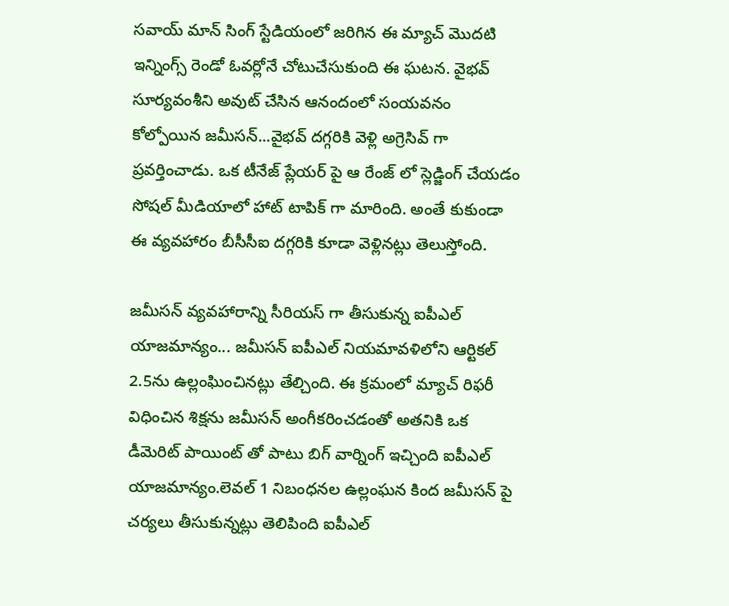సవాయ్ మాన్ సింగ్ స్టేడియంలో జరిగిన ఈ మ్యాచ్ మొదటి ఇన్నింగ్స్ రెండో ఓవర్లోనే చోటుచేసుకుంది ఈ ఘటన. వైభవ్ సూర్యవంశీని అవుట్ చేసిన ఆనందంలో సంయవనం కోల్పోయిన జమీసన్...వైభవ్ దగ్గరికి వెళ్లి అగ్రెసివ్ గా ప్రవర్తించాడు. ఒక టీనేజ్ ప్లేయర్ పై ఆ రేంజ్ లో స్లెడ్జింగ్ చేయడం సోషల్ మీడియాలో హాట్ టాపిక్ గా మారింది. అంతే కుకుండా ఈ వ్యవహారం బీసీసీఐ దగ్గరికి కూడా వెళ్లినట్లు తెలుస్తోంది.

జమీసన్ వ్యవహారాన్ని సీరియస్ గా తీసుకున్న ఐపీఎల్ యాజమాన్యం... జమీసన్ ఐపీఎల్ నియమావళిలోని ఆర్టికల్ 2.5ను ఉల్లంఘించినట్లు తేల్చింది. ఈ క్రమంలో మ్యాచ్ రిఫరీ విధించిన శిక్షను జమీసన్ అంగీకరించడంతో అతనికి ఒక డీమెరిట్ పాయింట్ తో పాటు బిగ్ వార్నింగ్ ఇచ్చింది ఐపీఎల్ యాజమాన్యం.లెవల్ 1 నిబంధనల ఉల్లంఘన కింద జమీసన్ పై చర్యలు తీసుకున్నట్లు తెలిపింది ఐపీఎల్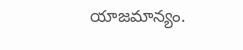యాజమాన్యం.